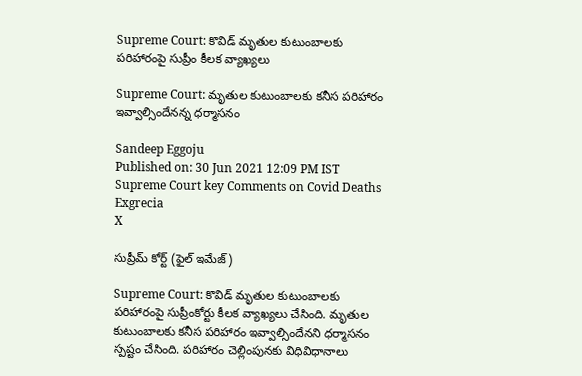Supreme Court: కొవిడ్‌ మృతుల కుటుంబాలకు పరిహారంపై సుప్రీం కీలక వ్యాఖ్యలు

Supreme Court: మృతుల కుటుంబాలకు కనీస పరిహారం ఇవ్వాల్సిందేనన్న ధర్మాసనం

Sandeep Eggoju
Published on: 30 Jun 2021 12:09 PM IST
Supreme Court key Comments on Covid Deaths Exgrecia
X

సుప్రీమ్ కోర్ట్ (ఫైల్ ఇమేజ్)

Supreme Court: కొవిడ్‌ మృతుల కుటుంబాలకు పరిహారంపై సుప్రీంకోర్టు కీలక వ్యాఖ్యలు చేసింది. మృతుల కుటుంబాలకు కనీస పరిహారం ఇవ్వాల్సిందేనని ధర్మాసనం స్పష్టం చేసింది. పరిహారం చెల్లింపునకు విధివిధానాలు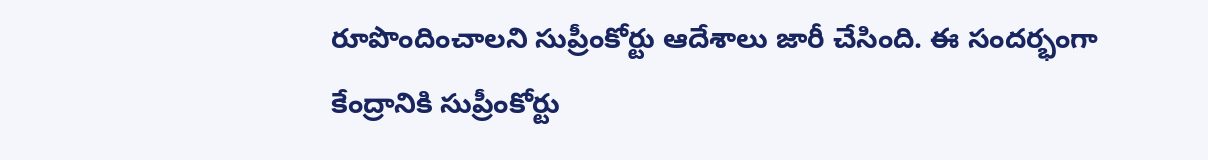రూపొందించాలని సుప్రీంకోర్టు ఆదేశాలు జారీ చేసింది. ఈ సందర్భంగా కేంద్రానికి సుప్రీంకోర్టు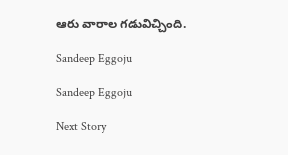ఆరు వారాల గడువిచ్చింది.

Sandeep Eggoju

Sandeep Eggoju

Next Story